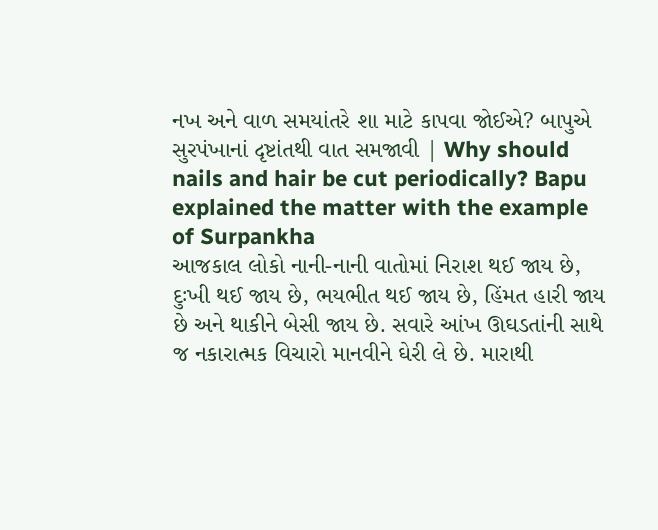નખ અને વાળ સમયાંતરે શા માટે કાપવા જોઈએ? બાપુએ સુરપંખાનાં દૃષ્ટાંતથી વાત સમજાવી | Why should nails and hair be cut periodically? Bapu explained the matter with the example of Surpankha
આજકાલ લોકો નાની-નાની વાતોમાં નિરાશ થઈ જાય છે, દુઃખી થઈ જાય છે, ભયભીત થઈ જાય છે, હિંમત હારી જાય છે અને થાકીને બેસી જાય છે. સવારે આંખ ઊઘડતાંની સાથે જ નકારાત્મક વિચારો માનવીને ઘેરી લે છે. મારાથી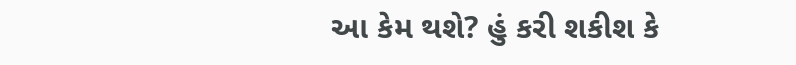આ કેમ થશે? હું કરી શકીશ કે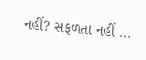નહીં? સફળતા નહીં ...